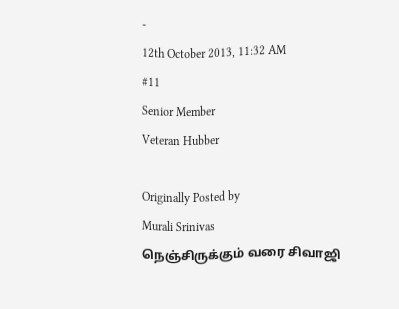-
12th October 2013, 11:32 AM
#11
Senior Member
Veteran Hubber

Originally Posted by
Murali Srinivas
நெஞ்சிருக்கும் வரை சிவாஜி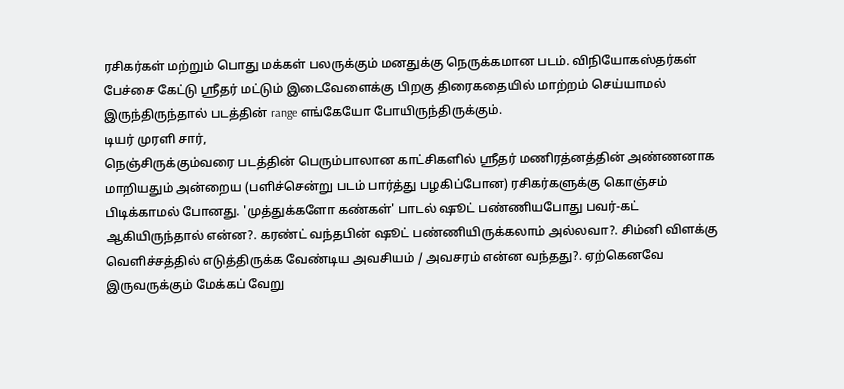ரசிகர்கள் மற்றும் பொது மக்கள் பலருக்கும் மனதுக்கு நெருக்கமான படம். விநியோகஸ்தர்கள் பேச்சை கேட்டு ஸ்ரீதர் மட்டும் இடைவேளைக்கு பிறகு திரைகதையில் மாற்றம் செய்யாமல் இருந்திருந்தால் படத்தின் range எங்கேயோ போயிருந்திருக்கும்.
டியர் முரளி சார்,
நெஞ்சிருக்கும்வரை படத்தின் பெரும்பாலான காட்சிகளில் ஸ்ரீதர் மணிரத்னத்தின் அண்ணனாக மாறியதும் அன்றைய (பளிச்சென்று படம் பார்த்து பழகிப்போன) ரசிகர்களுக்கு கொஞ்சம் பிடிக்காமல் போனது. 'முத்துக்களோ கண்கள்' பாடல் ஷூட் பண்ணியபோது பவர்-கட் ஆகியிருந்தால் என்ன?. கரண்ட் வந்தபின் ஷூட் பண்ணியிருக்கலாம் அல்லவா?. சிம்னி விளக்கு வெளிச்சத்தில் எடுத்திருக்க வேண்டிய அவசியம் / அவசரம் என்ன வந்தது?. ஏற்கெனவே இருவருக்கும் மேக்கப் வேறு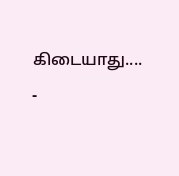கிடையாது....
-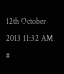12th October 2013 11:32 AM
#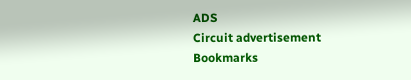ADS
Circuit advertisement
Bookmarks